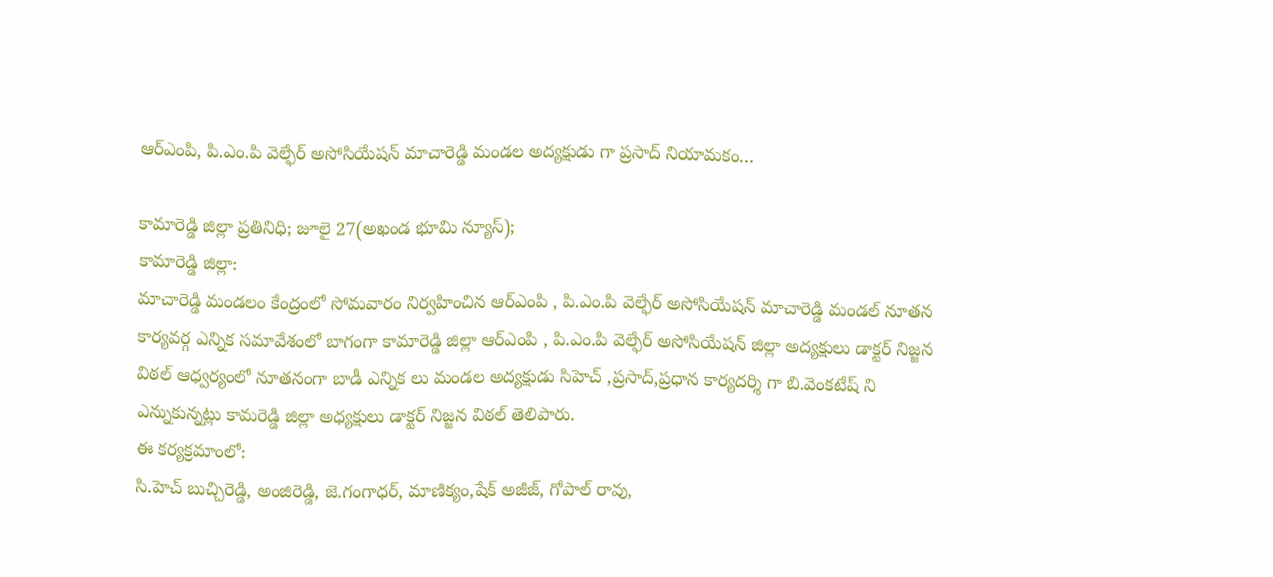ఆర్ఎంపి, పి.ఎం.పి వెల్ఫేర్ అసోసియేషన్ మాచారెడ్డి మండల అద్యక్షుడు గా ప్రసాద్ నియామకం…

కామారెడ్డి జిల్లా ప్రతినిధి; జూలై 27(అఖండ భూమి న్యూస్);
కామారెడ్డి జిల్లా:
మాచారెడ్డి మండలం కేంద్రంలో సోమవారం నిర్వహించిన ఆర్ఎంపి , పి.ఎం.పి వెల్ఫేర్ అసోసియేషన్ మాచారెడ్డి మండల్ నూతన కార్యవర్గ ఎన్నిక సమావేశంలో బాగంగా కామారెడ్డి జిల్లా ఆర్ఎంపి , పి.ఎం.పి వెల్ఫేర్ అసోసియేషన్ జిల్లా అద్యక్షులు డాక్టర్ నిజ్జన విఠల్ ఆధ్వర్యంలో నూతనంగా బాడీ ఎన్నిక లు మండల అద్యక్షుడు సిహెచ్ ,ప్రసాద్,ప్రధాన కార్యదర్శి గా బి.వెంకటేష్ ని ఎన్నుకున్నట్లు కామరెడ్డి జిల్లా అధ్యక్షులు డాక్టర్ నిజ్జన విఠల్ తెలిపారు.
ఈ కర్యక్రమాంలో:
సి.హెచ్ బుచ్చిరెడ్డి, అంజిరెడ్డి, జె.గంగాధర్, మాణిక్యం,షేక్ అజీజ్, గోపాల్ రావు,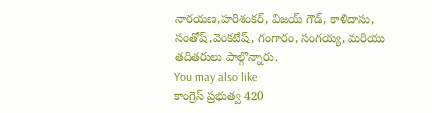నారయణ,హరిశంకర్, విజయ్ గౌడ్, కాళిదాసు, సంతోష్,వెంకటేష్, గంగారం, సంగయ్య, మరియు తదితరులు పాల్గొన్నారు.
You may also like
కాంగ్రెస్ ప్రభుత్వ 420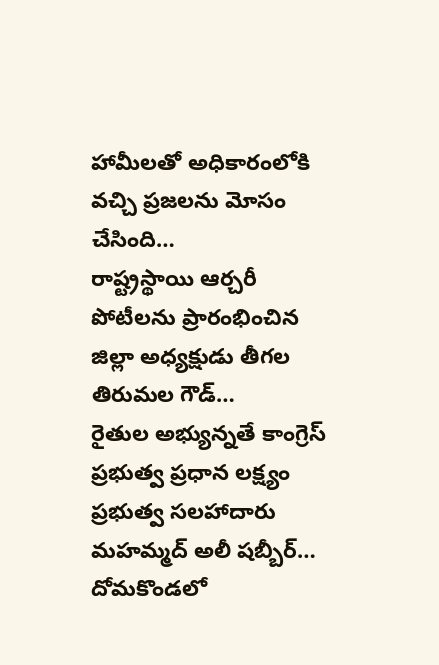హామీలతో అధికారంలోకి వచ్చి ప్రజలను మోసం చేసింది…
రాష్ట్రస్థాయి ఆర్చరీ పోటీలను ప్రారంభించిన జిల్లా అధ్యక్షుడు తీగల తిరుమల గౌడ్…
రైతుల అభ్యున్నతే కాంగ్రెస్ ప్రభుత్వ ప్రధాన లక్ష్యం ప్రభుత్వ సలహాదారు మహమ్మద్ అలీ షబ్బీర్…
దోమకొండలో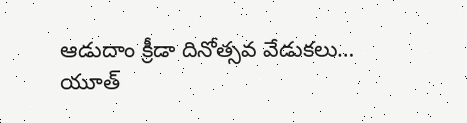ఆడుదాం క్రీడా దినోత్సవ వేడుకలు…
యూత్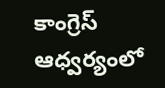కాంగ్రెస్ ఆధ్వర్యంలో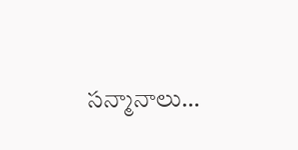సన్మానాలు…